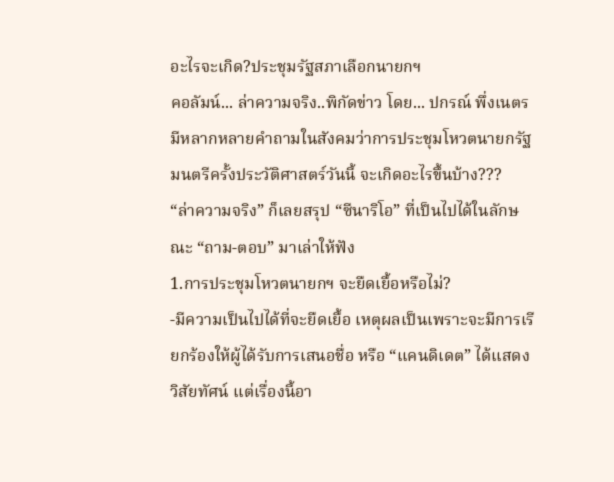อะไรจะเกิด?ประชุมรัฐสภาเลือกนายกฯ
คอลัมน์... ล่าความจริง..พิกัดข่าว โดย... ปกรณ์ พึ่งเนตร
มีหลากหลายคำถามในสังคมว่าการประชุมโหวตนายกรัฐมนตรีครั้งประวัติศาสตร์วันนี้ จะเกิดอะไรขึ้นบ้าง???
“ล่าความจริง” ก็เลยสรุป “ซีนาริโอ” ที่เป็นไปได้ในลักษณะ “ถาม-ตอบ” มาเล่าให้ฟัง
1.การประชุมโหวตนายกฯ จะยืดเยื้อหรือไม่?
-มีความเป็นไปได้ที่จะยืดเยื้อ เหตุผลเป็นเพราะจะมีการเรียกร้องให้ผู้ได้รับการเสนอชื่อ หรือ “แคนดิเดต” ได้แสดงวิสัยทัศน์ แต่เรื่องนี้อา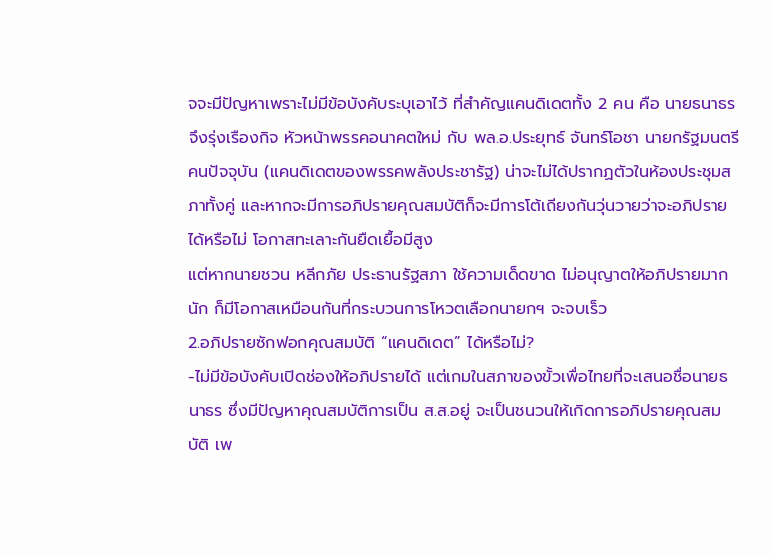จจะมีปัญหาเพราะไม่มีข้อบังคับระบุเอาไว้ ที่สำคัญแคนดิเดตทั้ง 2 คน คือ นายธนาธร จึงรุ่งเรืองกิจ หัวหน้าพรรคอนาคตใหม่ กับ พล.อ.ประยุทธ์ จันทร์โอชา นายกรัฐมนตรีคนปัจจุบัน (แคนดิเดตของพรรคพลังประชารัฐ) น่าจะไม่ได้ปรากฏตัวในห้องประชุมสภาทั้งคู่ และหากจะมีการอภิปรายคุณสมบัติก็จะมีการโต้เถียงกันวุ่นวายว่าจะอภิปรายได้หรือไม่ โอกาสทะเลาะกันยืดเยื้อมีสูง
แต่หากนายชวน หลีกภัย ประธานรัฐสภา ใช้ความเด็ดขาด ไม่อนุญาตให้อภิปรายมากนัก ก็มีโอกาสเหมือนกันที่กระบวนการโหวตเลือกนายกฯ จะจบเร็ว
2.อภิปรายซักฟอกคุณสมบัติ “แคนดิเดต” ได้หรือไม่?
-ไม่มีข้อบังคับเปิดช่องให้อภิปรายได้ แต่เกมในสภาของขั้วเพื่อไทยที่จะเสนอชื่อนายธนาธร ซึ่งมีปัญหาคุณสมบัติการเป็น ส.ส.อยู่ จะเป็นชนวนให้เกิดการอภิปรายคุณสมบัติ เพ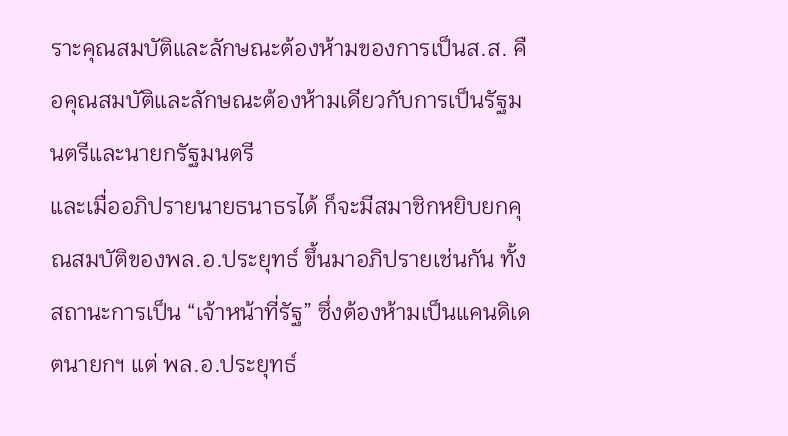ราะคุณสมบัติและลักษณะต้องห้ามของการเป็นส.ส. คือคุณสมบัติและลักษณะต้องห้ามเดียวกับการเป็นรัฐมนตรีและนายกรัฐมนตรี
และเมื่ออภิปรายนายธนาธรได้ ก็จะมีสมาชิกหยิบยกคุณสมบัติของพล.อ.ประยุทธ์ ขึ้นมาอภิปรายเช่นกัน ทั้งสถานะการเป็น “เจ้าหน้าที่รัฐ” ซึ่งต้องห้ามเป็นแคนดิเดตนายกฯ แต่ พล.อ.ประยุทธ์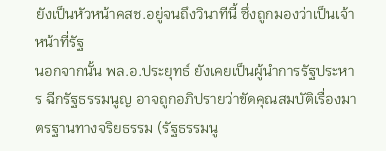ยังเป็นหัวหน้าคสช.อยู่จนถึงวินาทีนี้ ซึ่งถูกมองว่าเป็นเจ้าหน้าที่รัฐ
นอกจากนั้น พล.อ.ประยุทธ์ ยังเคยเป็นผู้นำการรัฐประหาร ฉีกรัฐธรรมนูญ อาจถูกอภิปรายว่าขัดคุณสมบัติเรื่องมาตรฐานทางจริยธรรม (รัฐธรรมนู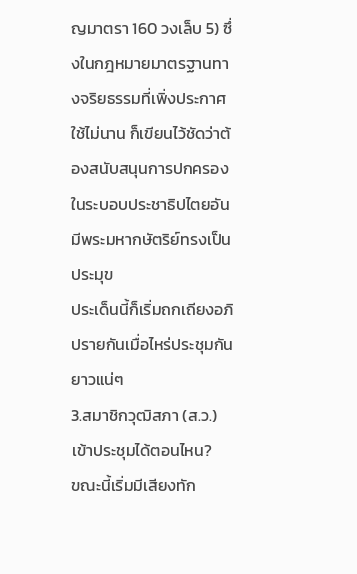ญมาตรา 160 วงเล็บ 5) ซึ่งในกฎหมายมาตรฐานทางจริยธรรมที่เพิ่งประกาศใช้ไม่นาน ก็เขียนไว้ชัดว่าต้องสนับสนุนการปกครองในระบอบประชาธิปไตยอันมีพระมหากษัตริย์ทรงเป็นประมุข
ประเด็นนี้ก็เริ่มถกเถียงอภิปรายกันเมื่อไหร่ประชุมกันยาวแน่ๆ
3.สมาชิกวุฒิสภา (ส.ว.) เข้าประชุมได้ตอนไหน?
ขณะนี้เริ่มมีเสียงทัก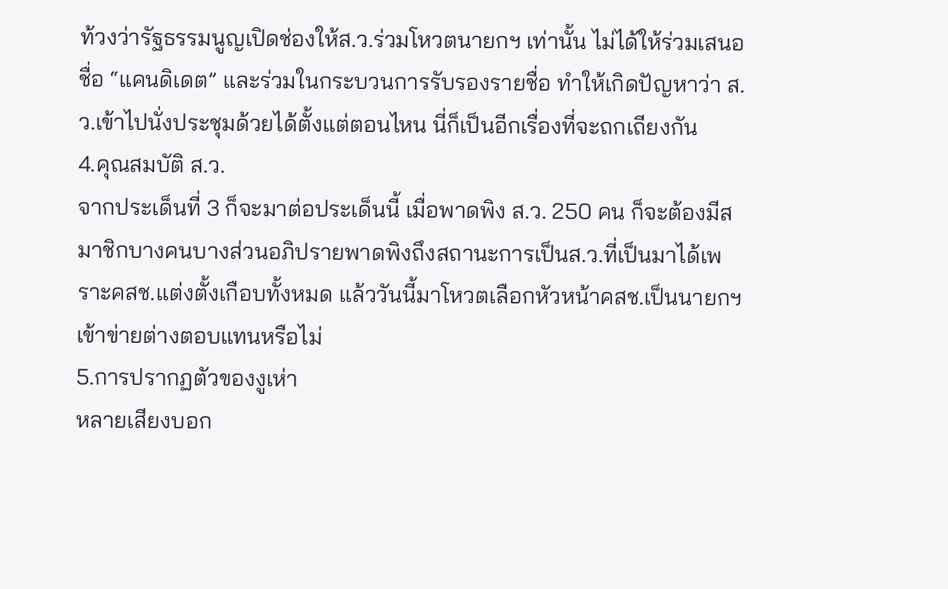ท้วงว่ารัฐธรรมนูญเปิดช่องให้ส.ว.ร่วมโหวตนายกฯ เท่านั้น ไม่ได้ให้ร่วมเสนอชื่อ “แคนดิเดต” และร่วมในกระบวนการรับรองรายชื่อ ทำให้เกิดปัญหาว่า ส.ว.เข้าไปนั่งประชุมด้วยได้ตั้งแต่ตอนไหน นี่ก็เป็นอีกเรื่องที่จะถกเถียงกัน
4.คุณสมบัติ ส.ว.
จากประเด็นที่ 3 ก็จะมาต่อประเด็นนี้ เมื่อพาดพิง ส.ว. 250 คน ก็จะต้องมีสมาชิกบางคนบางส่วนอภิปรายพาดพิงถึงสถานะการเป็นส.ว.ที่เป็นมาได้เพราะคสช.แต่งตั้งเกือบทั้งหมด แล้ววันนี้มาโหวตเลือกหัวหน้าคสช.เป็นนายกฯ เข้าข่ายต่างตอบแทนหรือไม่
5.การปรากฏตัวของงูเห่า
หลายเสียงบอก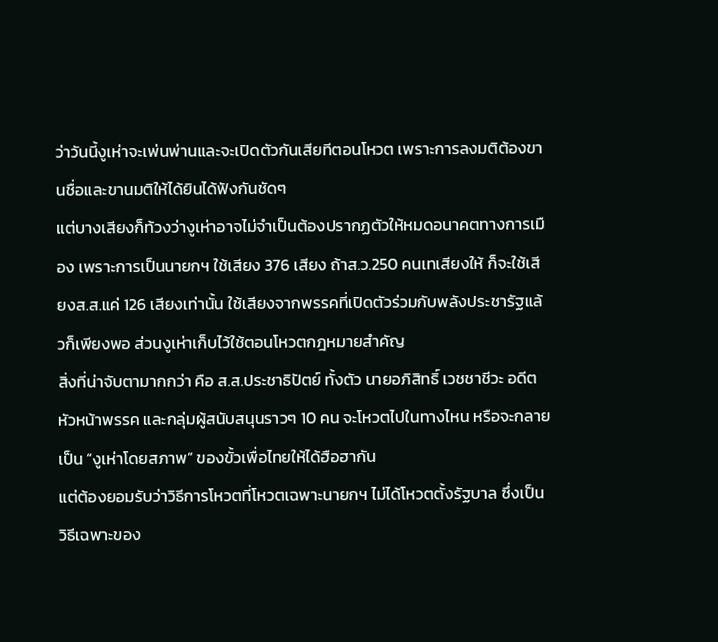ว่าวันนี้งูเห่าจะเพ่นพ่านและจะเปิดตัวกันเสียทีตอนโหวต เพราะการลงมติต้องขานชื่อและขานมติให้ได้ยินได้ฟังกันชัดๆ
แต่บางเสียงก็ท้วงว่างูเห่าอาจไม่จำเป็นต้องปรากฏตัวให้หมดอนาคตทางการเมือง เพราะการเป็นนายกฯ ใช้เสียง 376 เสียง ถ้าส.ว.250 คนเทเสียงให้ ก็จะใช้เสียงส.ส.แค่ 126 เสียงเท่านั้น ใช้เสียงจากพรรคที่เปิดตัวร่วมกับพลังประชารัฐแล้วก็เพียงพอ ส่วนงูเห่าเก็บไว้ใช้ตอนโหวตกฎหมายสำคัญ
สิ่งที่น่าจับตามากกว่า คือ ส.ส.ประชาธิปัตย์ ทั้งตัว นายอภิสิทธิ์ เวชชาชีวะ อดีตหัวหน้าพรรค และกลุ่มผู้สนับสนุนราวๆ 10 คน จะโหวตไปในทางไหน หรือจะกลายเป็น “งูเห่าโดยสภาพ” ของขั้วเพื่อไทยให้ได้ฮือฮากัน
แต่ต้องยอมรับว่าวิธีการโหวตที่โหวตเฉพาะนายกฯ ไม่ได้โหวตตั้งรัฐบาล ซึ่งเป็นวิธีเฉพาะของ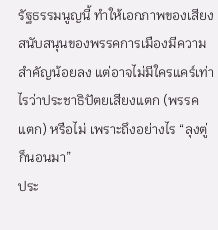รัฐธรรมนูญนี้ ทำให้เอกภาพของเสียงสนับสนุนของพรรคการเมืองมีความสำคัญน้อยลง แต่อาจไม่มีใครแคร์เท่าไรว่าประชาธิปัตยเสียงแตก (พรรคแตก) หรือไม่ เพราะถึงอย่างไร “ลุงตู่ก็นอนมา”
ประ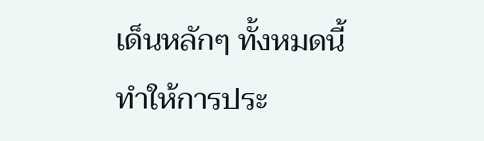เด็นหลักๆ ทั้งหมดนี้ ทำให้การประ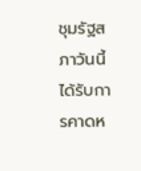ชุมรัฐสภาวันนี้ได้รับการคาดห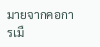มายจากคอการเมื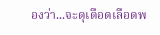องว่า...จะดุเดือดเลือดพ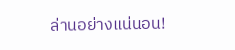ล่านอย่างแน่นอน!